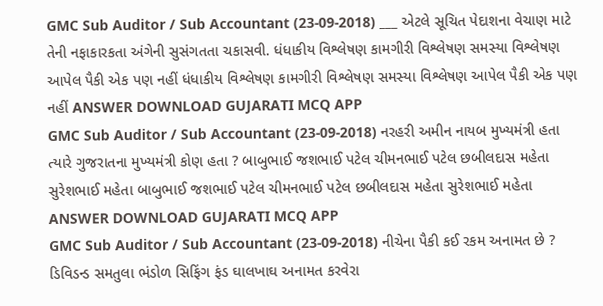GMC Sub Auditor / Sub Accountant (23-09-2018) ___ એટલે સૂચિત પેદાશના વેચાણ માટે તેની નફાકારકતા અંગેની સુસંગતતા ચકાસવી. ધંધાકીય વિશ્લેષણ કામગીરી વિશ્લેષણ સમસ્યા વિશ્લેષણ આપેલ પૈકી એક પણ નહીં ધંધાકીય વિશ્લેષણ કામગીરી વિશ્લેષણ સમસ્યા વિશ્લેષણ આપેલ પૈકી એક પણ નહીં ANSWER DOWNLOAD GUJARATI MCQ APP
GMC Sub Auditor / Sub Accountant (23-09-2018) નરહરી અમીન નાયબ મુખ્યમંત્રી હતા ત્યારે ગુજરાતના મુખ્યમંત્રી કોણ હતા ? બાબુભાઈ જશભાઈ પટેલ ચીમનભાઈ પટેલ છબીલદાસ મહેતા સુરેશભાઈ મહેતા બાબુભાઈ જશભાઈ પટેલ ચીમનભાઈ પટેલ છબીલદાસ મહેતા સુરેશભાઈ મહેતા ANSWER DOWNLOAD GUJARATI MCQ APP
GMC Sub Auditor / Sub Accountant (23-09-2018) નીચેના પૈકી કઈ રકમ અનામત છે ? ડિવિડન્ડ સમતુલા ભંડોળ સિફિંગ ફંડ ઘાલખાઘ અનામત કરવેરા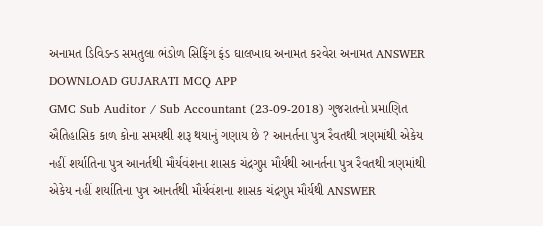અનામત ડિવિડન્ડ સમતુલા ભંડોળ સિફિંગ ફંડ ઘાલખાઘ અનામત કરવેરા અનામત ANSWER DOWNLOAD GUJARATI MCQ APP
GMC Sub Auditor / Sub Accountant (23-09-2018) ગુજરાતનો પ્રમાણિત ઐતિહાસિક કાળ કોના સમયથી શરૂ થયાનું ગણાય છે ? આનર્તના પુત્ર રૈવતથી ત્રણમાંથી એકેય નહીં શર્યાતિના પુત્ર આનર્તથી મૌર્યવંશના શાસક ચંદ્રગુપ્ત મૌર્યથી આનર્તના પુત્ર રૈવતથી ત્રણમાંથી એકેય નહીં શર્યાતિના પુત્ર આનર્તથી મૌર્યવંશના શાસક ચંદ્રગુપ્ત મૌર્યથી ANSWER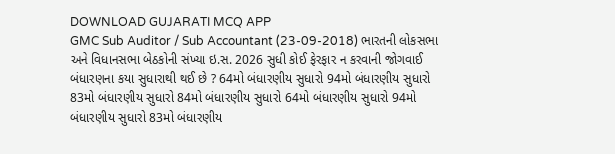DOWNLOAD GUJARATI MCQ APP
GMC Sub Auditor / Sub Accountant (23-09-2018) ભારતની લોકસભા અને વિધાનસભા બેઠકોની સંખ્યા ઇ.સ. 2026 સુધી કોઈ ફેરફાર ન કરવાની જોગવાઈ બંધારણના કયા સુધારાથી થઈ છે ? 64મો બંધારણીય સુધારો 94મો બંધારણીય સુધારો 83મો બંધારણીય સુધારો 84મો બંધારણીય સુધારો 64મો બંધારણીય સુધારો 94મો બંધારણીય સુધારો 83મો બંધારણીય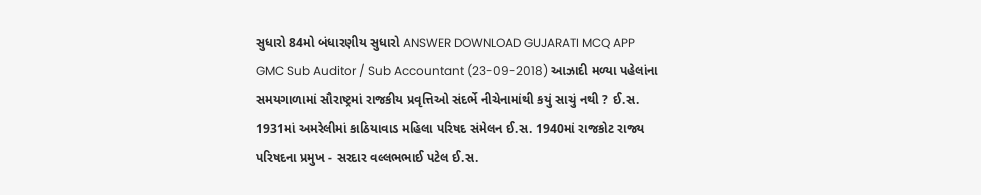સુધારો 84મો બંધારણીય સુધારો ANSWER DOWNLOAD GUJARATI MCQ APP
GMC Sub Auditor / Sub Accountant (23-09-2018) આઝાદી મળ્યા પહેલાંના સમયગાળામાં સૌરાષ્ટ્રમાં રાજકીય પ્રવૃત્તિઓ સંદર્ભે નીચેનામાંથી કયું સાચું નથી ? ઈ.સ. 1931માં અમરેલીમાં કાઠિયાવાડ મહિલા પરિષદ સંમેલન ઈ.સ. 1940માં રાજકોટ રાજ્ય પરિષદના પ્રમુખ - સરદાર વલ્લભભાઈ પટેલ ઈ.સ.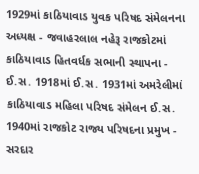1929માં કાઠિયાવાડ યુવક પરિષદ સંમેલનના અધ્યક્ષ - જવાહરલાલ નહેરૂ રાજકોટમાં કાઠિયાવાડ હિતવર્ધક સભાની સ્થાપના - ઈ.સ. 1918માં ઈ.સ. 1931માં અમરેલીમાં કાઠિયાવાડ મહિલા પરિષદ સંમેલન ઈ.સ. 1940માં રાજકોટ રાજ્ય પરિષદના પ્રમુખ - સરદાર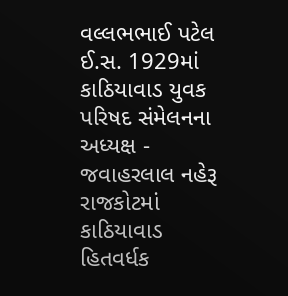વલ્લભભાઈ પટેલ ઈ.સ. 1929માં કાઠિયાવાડ યુવક પરિષદ સંમેલનના અધ્યક્ષ - જવાહરલાલ નહેરૂ રાજકોટમાં કાઠિયાવાડ હિતવર્ધક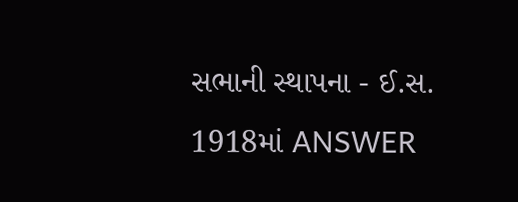સભાની સ્થાપના - ઈ.સ. 1918માં ANSWER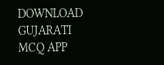DOWNLOAD GUJARATI MCQ APP